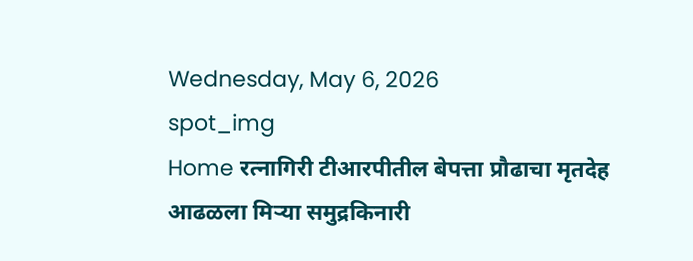Wednesday, May 6, 2026
spot_img
Home रत्नागिरी टीआरपीतील बेपत्ता प्रौढाचा मृतदेह आढळला मिऱ्या समुद्रकिनारी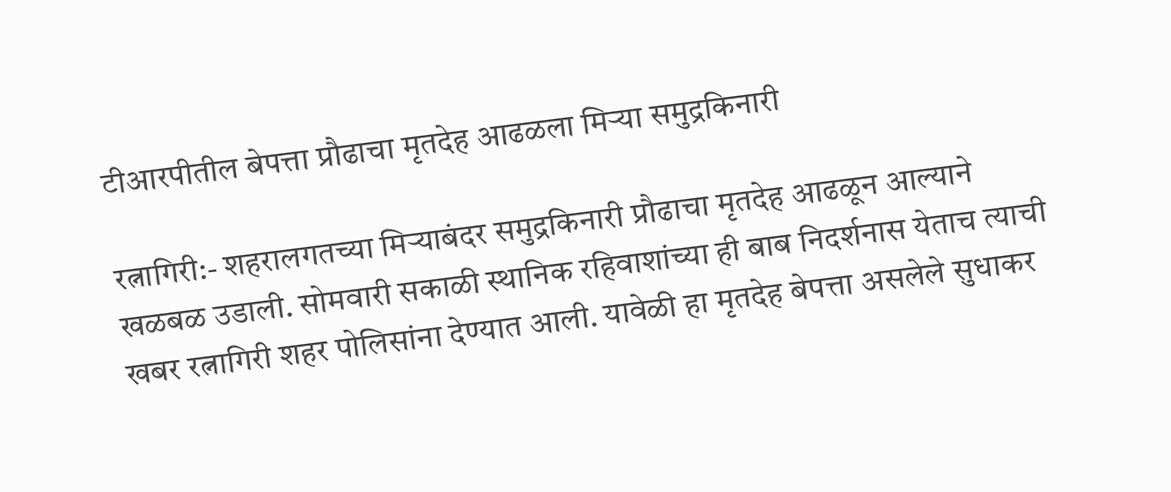टीआरपीतील बेपत्ता प्रौढाचा मृतदेह आढळला मिऱ्या समुद्रकिनारी

रत्नागिरी:- शहरालगतच्या मिऱ्याबंदर समुद्रकिनारी प्रौढाचा मृतदेह आढळून आल्याने खळबळ उडाली. सोमवारी सकाळी स्थानिक रहिवाशांच्या ही बाब निदर्शनास येताच त्याची खबर रत्नागिरी शहर पोलिसांना देण्यात आली. यावेळी हा मृतदेह बेपत्ता असलेले सुधाकर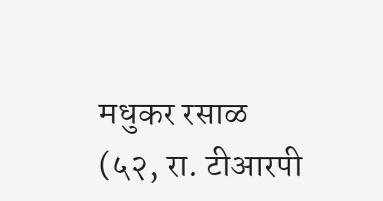मधुकर रसाळ (५२, रा. टीआरपी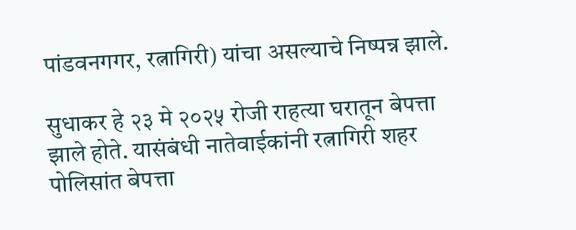पांडवनगगर, रत्नागिरी) यांचा असल्याचे निष्पन्न झाले.

सुधाकर हे २३ मे २०२५ रोजी राहत्या घरातून बेपत्ता झाले होते. यासंबंधी नातेवाईकांनी रत्नागिरी शहर पोलिसांत बेपत्ता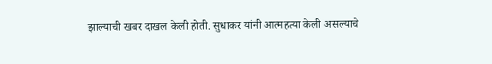झाल्याची खबर दाखल केली होती. सुधाकर यांनी आत्महत्या केली असल्याचे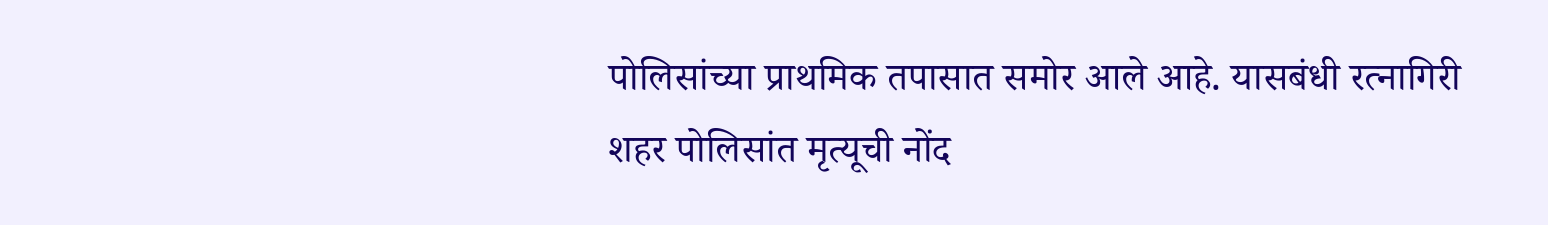पोलिसांच्या प्राथमिक तपासात समोर आले आहे. यासबंधी रत्नागिरी शहर पोलिसांत मृत्यूची नोंद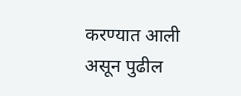करण्यात आली असून पुढील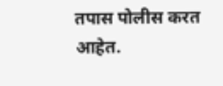तपास पोलीस करत आहेत.